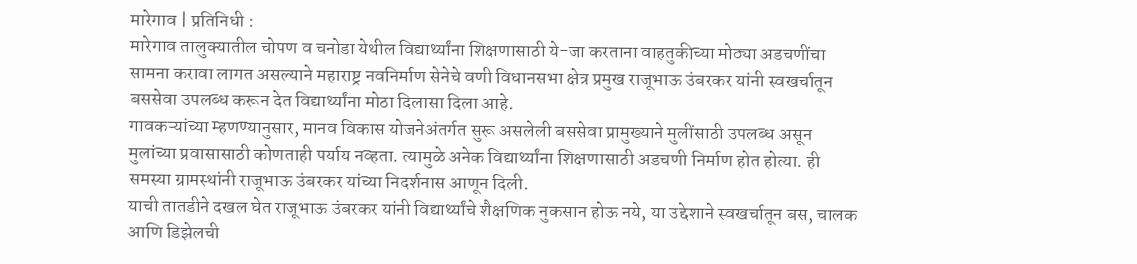मारेगाव | प्रतिनिधी :
मारेगाव तालुक्यातील चोपण व चनोडा येथील विद्यार्थ्यांना शिक्षणासाठी ये-जा करताना वाहतुकीच्या मोठ्या अडचणींचा सामना करावा लागत असल्याने महाराष्ट्र नवनिर्माण सेनेचे वणी विधानसभा क्षेत्र प्रमुख राजूभाऊ उंबरकर यांनी स्वखर्चातून बससेवा उपलब्ध करून देत विद्यार्थ्यांना मोठा दिलासा दिला आहे.
गावकऱ्यांच्या म्हणण्यानुसार, मानव विकास योजनेअंतर्गत सुरू असलेली बससेवा प्रामुख्याने मुलींसाठी उपलब्ध असून मुलांच्या प्रवासासाठी कोणताही पर्याय नव्हता. त्यामुळे अनेक विद्यार्थ्यांना शिक्षणासाठी अडचणी निर्माण होत होत्या. ही समस्या ग्रामस्थांनी राजूभाऊ उंबरकर यांच्या निदर्शनास आणून दिली.
याची तातडीने दखल घेत राजूभाऊ उंबरकर यांनी विद्यार्थ्यांचे शैक्षणिक नुकसान होऊ नये, या उद्देशाने स्वखर्चातून बस, चालक आणि डिझेलची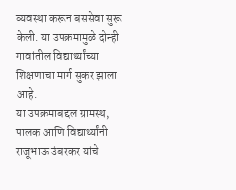व्यवस्था करून बससेवा सुरू केली. या उपक्रमामुळे दोन्ही गावांतील विद्यार्थ्यांच्या शिक्षणाचा मार्ग सुकर झाला आहे.
या उपक्रमाबद्दल ग्रामस्थ, पालक आणि विद्यार्थ्यांनी राजूभाऊ उंबरकर यांचे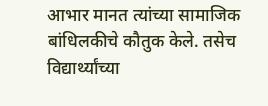आभार मानत त्यांच्या सामाजिक बांधिलकीचे कौतुक केले. तसेच विद्यार्थ्यांच्या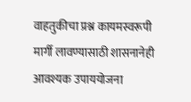वाहतुकीचा प्रश्न कायमस्वरूपी मार्गी लावण्यासाठी शासनानेही आवश्यक उपाययोजना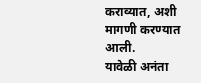कराव्यात, अशी मागणी करण्यात आली.
यावेळी अनंता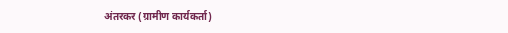अंतरकर (ग्रामीण कार्यकर्ता)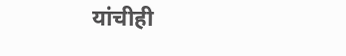यांचीही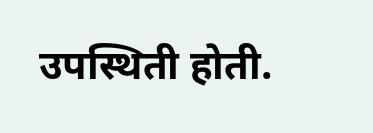उपस्थिती होती.